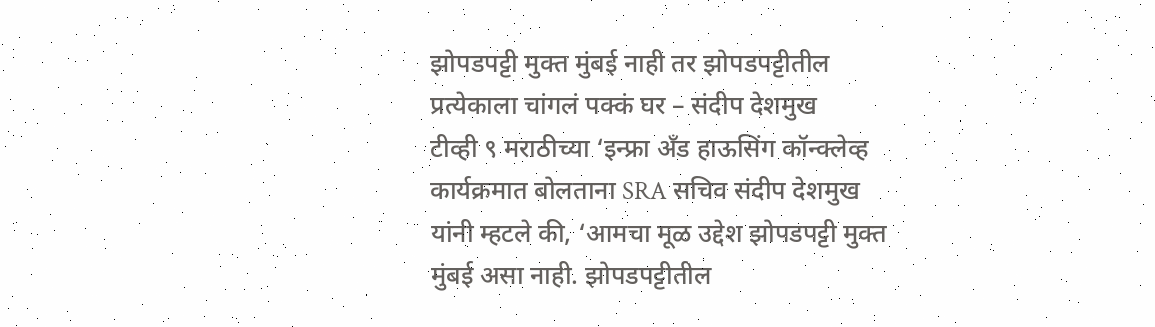झोपडपट्टी मुक्त मुंबई नाही तर झोपडपट्टीतील प्रत्येकाला चांगलं पक्कं घर – संदीप देशमुख
टीव्ही ९ मराठीच्या ‘इन्फ्रा अँड हाऊसिंग कॉन्क्लेव्ह कार्यक्रमात बोलताना SRA सचिव संदीप देशमुख यांनी म्हटले की, ‘आमचा मूळ उद्देश झोपडपट्टी मुक्त मुंबई असा नाही. झोपडपट्टीतील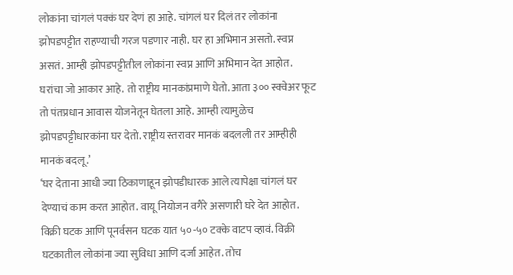लोकांना चांगलं पक्कं घर देणं हा आहे. चांगलं घर दिलं तर लोकांना झोपडपट्टीत राहण्याची गरज पडणार नाही. घर हा अभिमान असतो. स्वप्न असतं. आम्ही झोपडपट्टीतील लोकांना स्वप्न आणि अभिमान देत आहोत. घरांचा जो आकार आहे. तो राष्ट्रीय मानकांप्रमाणे घेतो. आता ३०० स्क्वेअर फूट तो पंतप्रधान आवास योजनेतून घेतला आहे. आम्ही त्यामुळेच झोपडपट्टीधारकांना घर देतो. राष्ट्रीय स्तरावर मानकं बदलली तर आम्हीही मानकं बदलू.’
‘घर देताना आधी ज्या ठिकाणाहून झोपडीधारक आले त्यापेक्षा चांगलं घर देण्याचं काम करत आहोत. वायू नियोजन वगैरे असणारी घरे देत आहोत. विक्री घटक आणि पूनर्वसन घटक यात ५०-५० टक्के वाटप व्हावं. विक्री घटकातील लोकांना ज्या सुविधा आणि दर्जा आहेत. तोच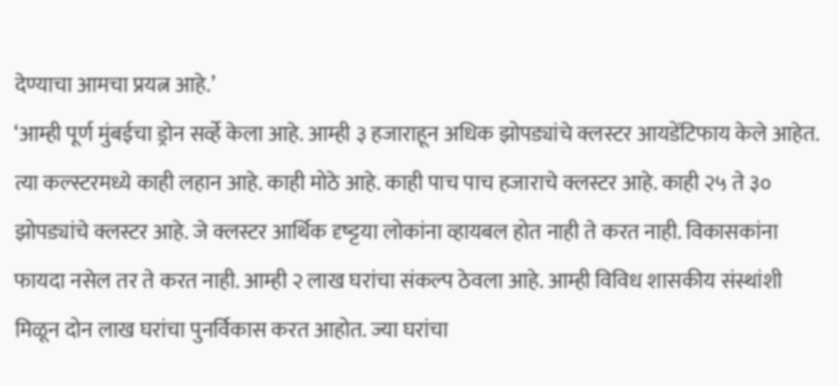देण्याचा आमचा प्रयत्न आहे.’
‘आम्ही पूर्ण मुंबईचा ड्रोन सर्व्हे केला आहे. आम्ही ३ हजाराहून अधिक झोपड्यांचे क्लस्टर आयडेंटिफाय केले आहेत. त्या कल्स्टरमध्ये काही लहान आहे. काही मोठे आहे. काही पाच पाच हजाराचे क्लस्टर आहे. काही २५ ते ३० झोपड्यांचे क्लस्टर आहे. जे क्लस्टर आर्थिक दृष्ट्टया लोकांना व्हायबल होत नाही ते करत नाही. विकासकांना फायदा नसेल तर ते करत नाही. आम्ही २ लाख घरांचा संकल्प ठेवला आहे. आम्ही विविध शासकीय संस्थांशी मिळून दोन लाख घरांचा पुनर्विकास करत आहोत. ज्या घरांचा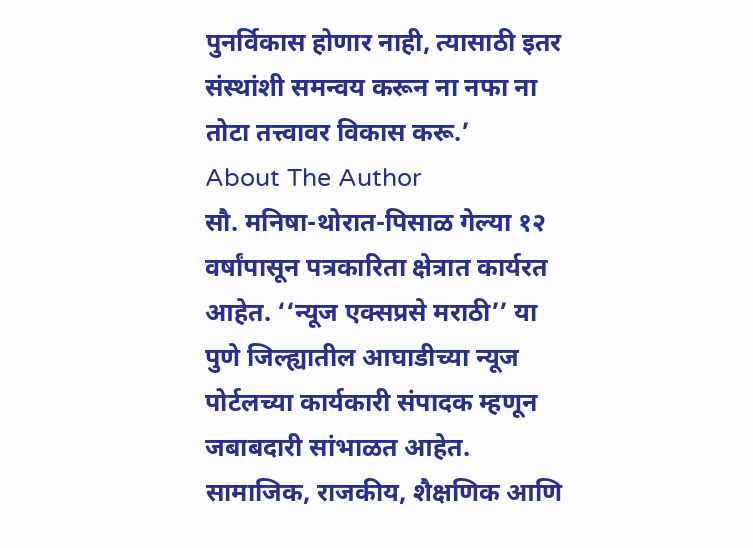पुनर्विकास होणार नाही, त्यासाठी इतर संस्थांशी समन्वय करून ना नफा ना तोटा तत्त्वावर विकास करू.’
About The Author
सौ. मनिषा-थोरात-पिसाळ गेल्या १२ वर्षांपासून पत्रकारिता क्षेत्रात कार्यरत आहेत. ‘‘न्यूज एक्सप्रसे मराठी’’ या पुणे जिल्ह्यातील आघाडीच्या न्यूज पोर्टलच्या कार्यकारी संपादक म्हणून जबाबदारी सांभाळत आहेत. सामाजिक, राजकीय, शैक्षणिक आणि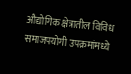औद्योगिक क्षेत्रातील विविध समाजपयोगी उपक्रमांमध्ये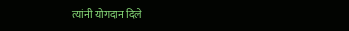त्यांनी योगदान दिले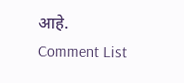आहे.
Comment List